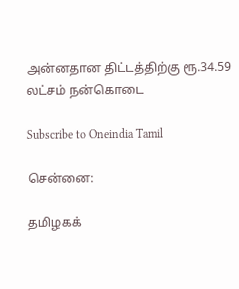அன்னதான திட்டத்திற்கு ரூ.34.59 லட்சம் நன்கொடை

Subscribe to Oneindia Tamil

சென்னை:

தமிழகக்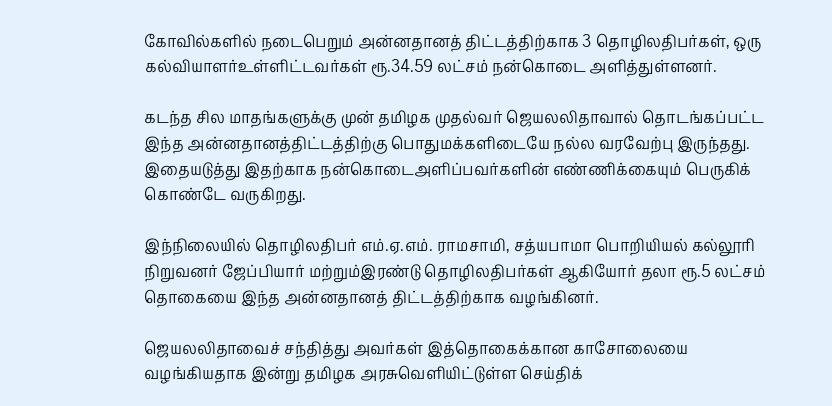கோவில்களில் நடைபெறும் அன்னதானத் திட்டத்திற்காக 3 தொழிலதிபர்கள், ஒரு கல்வியாளர்உள்ளிட்டவர்கள் ரூ.34.59 லட்சம் நன்கொடை அளித்துள்ளனர்.

கடந்த சில மாதங்களுக்கு முன் தமிழக முதல்வர் ஜெயலலிதாவால் தொடங்கப்பட்ட இந்த அன்னதானத்திட்டத்திற்கு பொதுமக்களிடையே நல்ல வரவேற்பு இருந்தது. இதையடுத்து இதற்காக நன்கொடைஅளிப்பவர்களின் எண்ணிக்கையும் பெருகிக் கொண்டே வருகிறது.

இந்நிலையில் தொழிலதிபர் எம்.ஏ.எம். ராமசாமி, சத்யபாமா பொறியியல் கல்லூரி நிறுவனர் ஜேப்பியார் மற்றும்இரண்டு தொழிலதிபர்கள் ஆகியோர் தலா ரூ.5 லட்சம் தொகையை இந்த அன்னதானத் திட்டத்திற்காக வழங்கினர்.

ஜெயலலிதாவைச் சந்தித்து அவர்கள் இத்தொகைக்கான காசோலையை வழங்கியதாக இன்று தமிழக அரசுவெளியிட்டுள்ள செய்திக்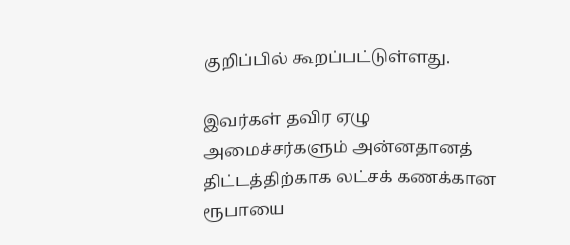குறிப்பில் கூறப்பட்டுள்ளது.

இவர்கள் தவிர ஏழு அமைச்சர்களும் அன்னதானத் திட்டத்திற்காக லட்சக் கணக்கான ரூபாயை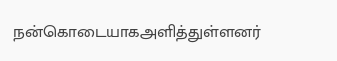நன்கொடையாகஅளித்துள்ளனர்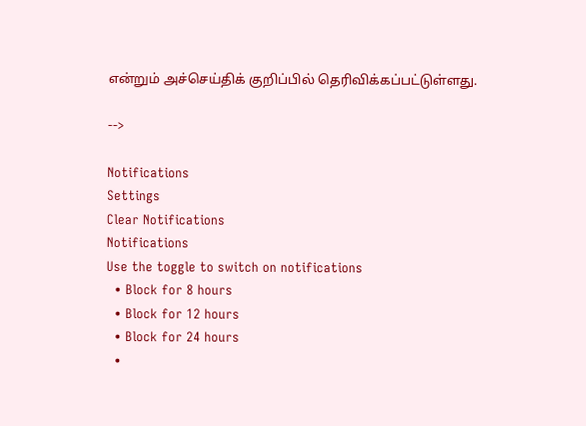என்றும் அச்செய்திக் குறிப்பில் தெரிவிக்கப்பட்டுள்ளது.

-->

Notifications
Settings
Clear Notifications
Notifications
Use the toggle to switch on notifications
  • Block for 8 hours
  • Block for 12 hours
  • Block for 24 hours
  •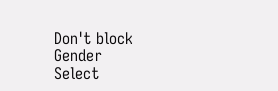Don't block
Gender
Select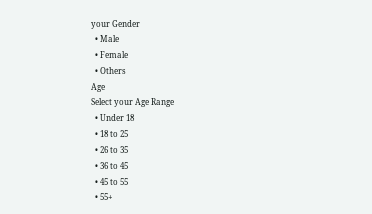your Gender
  • Male
  • Female
  • Others
Age
Select your Age Range
  • Under 18
  • 18 to 25
  • 26 to 35
  • 36 to 45
  • 45 to 55
  • 55+